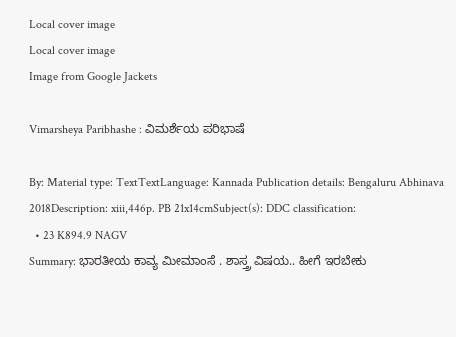Local cover image
Local cover image
Image from Google Jackets

Vimarsheya Paribhashe : ವಿಮರ್ಶೆಯ ಪರಿಭಾಷೆ

By: Material type: TextTextLanguage: Kannada Publication details: Bengaluru Abhinava 2018Description: xiii,446p. PB 21x14cmSubject(s): DDC classification:
  • 23 K894.9 NAGV
Summary: ಭಾರತೀಯ ಕಾವ್ಯ ಮೀಮಾಂಸೆ . ಶಾಸ್ತ್ರ ವಿಷಯ.. ಹೀಗೆ ಇರಬೇಕು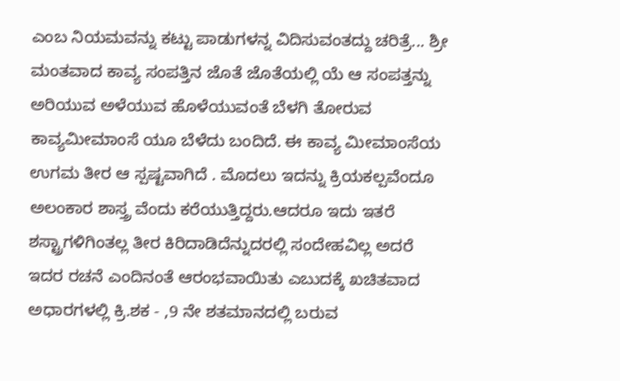ಎಂಬ ನಿಯಮವನ್ನು ಕಟ್ಟು ಪಾಡುಗಳನ್ನ ವಿದಿಸುವಂತದ್ದು ಚರಿತ್ರೆ... ಶ್ರೀ ಮಂತವಾದ ಕಾವ್ಯ ಸಂಪತ್ತಿನ ಜೊತೆ ಜೊತೆಯಲ್ಲಿ ಯೆ ಆ ಸಂಪತ್ತನ್ನು ಅರಿಯುವ ಅಳೆಯುವ ಹೊಳೆಯುವಂತೆ ಬೆಳಗಿ ತೋರುವ ಕಾವ್ಯಮೀಮಾಂಸೆ ಯೂ ಬೆಳೆದು ಬಂದಿದೆ. ಈ ಕಾವ್ಯ ಮೀಮಾಂಸೆಯ ಉಗಮ ತೀರ ಆ ಸ್ಪಷ್ಟವಾಗಿದೆ . ಮೊದಲು ಇದನ್ನು ಕ್ರಿಯಕಲ್ಪವೆಂದೂ ಅಲಂಕಾರ ಶಾಸ್ತ್ರ ವೆಂದು ಕರೆಯುತ್ತಿದ್ದರು.ಆದರೂ ಇದು ಇತರೆ ಶಸ್ಟ್ರಾಗಳಿಗಿಂತಲ್ಲ ತೀರ ಕಿರಿದಾಡಿದೆನ್ನುದರಲ್ಲಿ ಸಂದೇಹವಿಲ್ಲ ಅದರೆ ಇದರ ರಚನೆ ಎಂದಿನಂತೆ ಆರಂಭವಾಯಿತು ಎಬುದಕ್ಕೆ ಖಚಿತವಾದ ಅಧಾರಗಳಲ್ಲಿ ಕ್ರಿ.ಶಕ - ,9 ನೇ ಶತಮಾನದಲ್ಲಿ ಬರುವ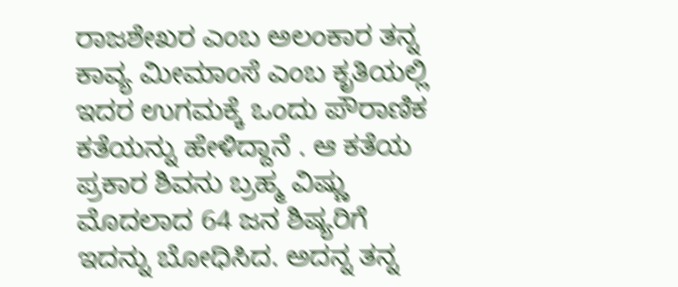ರಾಜಶೇಖರ ಎಂಬ ಅಲಂಕಾರ ತನ್ನ ಕಾವ್ಯ ಮೀಮಾಂಸೆ ಎಂಬ ಕೃತಿಯಲ್ಲಿ ಇದರ ಉಗಮಕ್ಕೆ ಒಂದು ಪೌರಾಣಿಕ ಕತೆಯನ್ನು ಹೇಳಿದ್ದಾನೆ . ಆ ಕತೆಯ ಪ್ರಕಾರ ಶಿವನು ಬ್ರಹ್ಮ ವಿಷ್ಣು ಮೊದಲಾದ 64 ಜನ ಶಿಷ್ಯರಿಗೆ ಇದನ್ನು ಬೋಧಿಸಿದ. ಅದನ್ನ ತನ್ನ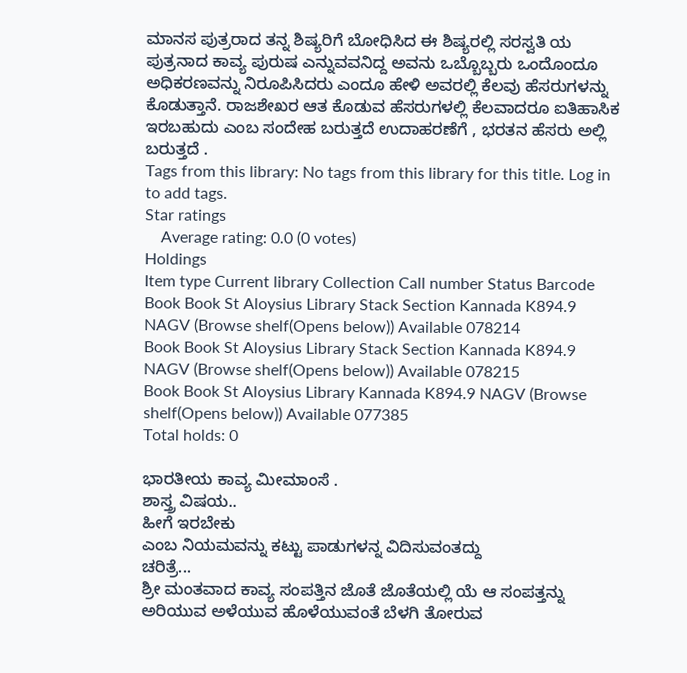ಮಾನಸ ಪುತ್ರರಾದ ತನ್ನ ಶಿಷ್ಯರಿಗೆ ಬೋಧಿಸಿದ ಈ ಶಿಷ್ಯರಲ್ಲಿ ಸರಸ್ವತಿ ಯ ಪುತ್ರನಾದ ಕಾವ್ಯ ಪುರುಷ ಎನ್ನುವವನಿದ್ದ ಅವನು ಒಬ್ಬೊಬ್ಬರು ಒಂದೊಂದೂ ಅಧಿಕರಣವನ್ನು ನಿರೂಪಿಸಿದರು ಎಂದೂ ಹೇಳಿ ಅವರಲ್ಲಿ ಕೆಲವು ಹೆಸರುಗಳನ್ನು ಕೊಡುತ್ತಾನೆ. ರಾಜಶೇಖರ ಆತ ಕೊಡುವ ಹೆಸರುಗಳಲ್ಲಿ ಕೆಲವಾದರೂ ಐತಿಹಾಸಿಕ ಇರಬಹುದು ಎಂಬ ಸಂದೇಹ ಬರುತ್ತದೆ ಉದಾಹರಣೆಗೆ , ಭರತನ ಹೆಸರು ಅಲ್ಲಿ ಬರುತ್ತದೆ .
Tags from this library: No tags from this library for this title. Log in to add tags.
Star ratings
    Average rating: 0.0 (0 votes)
Holdings
Item type Current library Collection Call number Status Barcode
Book Book St Aloysius Library Stack Section Kannada K894.9 NAGV (Browse shelf(Opens below)) Available 078214
Book Book St Aloysius Library Stack Section Kannada K894.9 NAGV (Browse shelf(Opens below)) Available 078215
Book Book St Aloysius Library Kannada K894.9 NAGV (Browse shelf(Opens below)) Available 077385
Total holds: 0

ಭಾರತೀಯ ಕಾವ್ಯ ಮೀಮಾಂಸೆ .
ಶಾಸ್ತ್ರ ವಿಷಯ..
ಹೀಗೆ ಇರಬೇಕು
ಎಂಬ ನಿಯಮವನ್ನು ಕಟ್ಟು ಪಾಡುಗಳನ್ನ ವಿದಿಸುವಂತದ್ದು
ಚರಿತ್ರೆ...
ಶ್ರೀ ಮಂತವಾದ ಕಾವ್ಯ ಸಂಪತ್ತಿನ ಜೊತೆ ಜೊತೆಯಲ್ಲಿ ಯೆ ಆ ಸಂಪತ್ತನ್ನು ಅರಿಯುವ ಅಳೆಯುವ ಹೊಳೆಯುವಂತೆ ಬೆಳಗಿ ತೋರುವ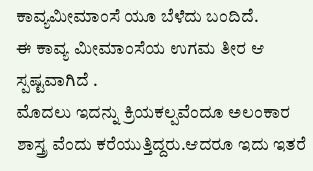ಕಾವ್ಯಮೀಮಾಂಸೆ ಯೂ ಬೆಳೆದು ಬಂದಿದೆ.
ಈ ಕಾವ್ಯ ಮೀಮಾಂಸೆಯ ಉಗಮ ತೀರ ಆ ಸ್ಪಷ್ಟವಾಗಿದೆ .
ಮೊದಲು ಇದನ್ನು ಕ್ರಿಯಕಲ್ಪವೆಂದೂ ಅಲಂಕಾರ ಶಾಸ್ತ್ರ ವೆಂದು ಕರೆಯುತ್ತಿದ್ದರು.ಆದರೂ ಇದು ಇತರೆ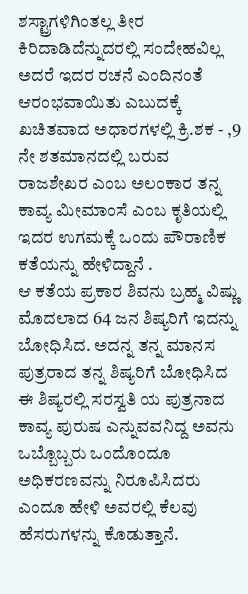ಶಸ್ಟ್ರಾಗಳಿಗಿಂತಲ್ಲ ತೀರ ಕಿರಿದಾಡಿದೆನ್ನುದರಲ್ಲಿ ಸಂದೇಹವಿಲ್ಲ ಅದರೆ ಇದರ ರಚನೆ ಎಂದಿನಂತೆ ಆರಂಭವಾಯಿತು ಎಬುದಕ್ಕೆ ಖಚಿತವಾದ ಅಧಾರಗಳಲ್ಲಿ ಕ್ರಿ.ಶಕ - ,9 ನೇ ಶತಮಾನದಲ್ಲಿ ಬರುವ ರಾಜಶೇಖರ ಎಂಬ ಅಲಂಕಾರ ತನ್ನ ಕಾವ್ಯ ಮೀಮಾಂಸೆ ಎಂಬ ಕೃತಿಯಲ್ಲಿ ಇದರ ಉಗಮಕ್ಕೆ ಒಂದು ಪೌರಾಣಿಕ ಕತೆಯನ್ನು ಹೇಳಿದ್ದಾನೆ .
ಆ ಕತೆಯ ಪ್ರಕಾರ ಶಿವನು ಬ್ರಹ್ಮ ವಿಷ್ಣು ಮೊದಲಾದ 64 ಜನ ಶಿಷ್ಯರಿಗೆ ಇದನ್ನು ಬೋಧಿಸಿದ. ಅದನ್ನ ತನ್ನ ಮಾನಸ ಪುತ್ರರಾದ ತನ್ನ ಶಿಷ್ಯರಿಗೆ ಬೋಧಿಸಿದ ಈ ಶಿಷ್ಯರಲ್ಲಿ ಸರಸ್ವತಿ ಯ ಪುತ್ರನಾದ ಕಾವ್ಯ ಪುರುಷ ಎನ್ನುವವನಿದ್ದ ಅವನು ಒಬ್ಬೊಬ್ಬರು ಒಂದೊಂದೂ ಅಧಿಕರಣವನ್ನು ನಿರೂಪಿಸಿದರು ಎಂದೂ ಹೇಳಿ ಅವರಲ್ಲಿ ಕೆಲವು ಹೆಸರುಗಳನ್ನು ಕೊಡುತ್ತಾನೆ.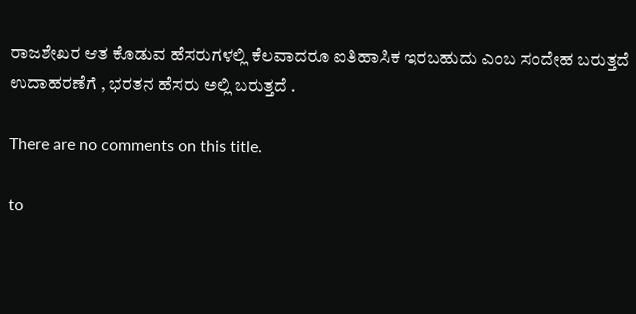ರಾಜಶೇಖರ ಆತ ಕೊಡುವ ಹೆಸರುಗಳಲ್ಲಿ ಕೆಲವಾದರೂ ಐತಿಹಾಸಿಕ ಇರಬಹುದು ಎಂಬ ಸಂದೇಹ ಬರುತ್ತದೆ ಉದಾಹರಣೆಗೆ , ಭರತನ ಹೆಸರು ಅಲ್ಲಿ ಬರುತ್ತದೆ .

There are no comments on this title.

to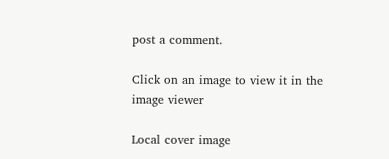post a comment.

Click on an image to view it in the image viewer

Local cover image